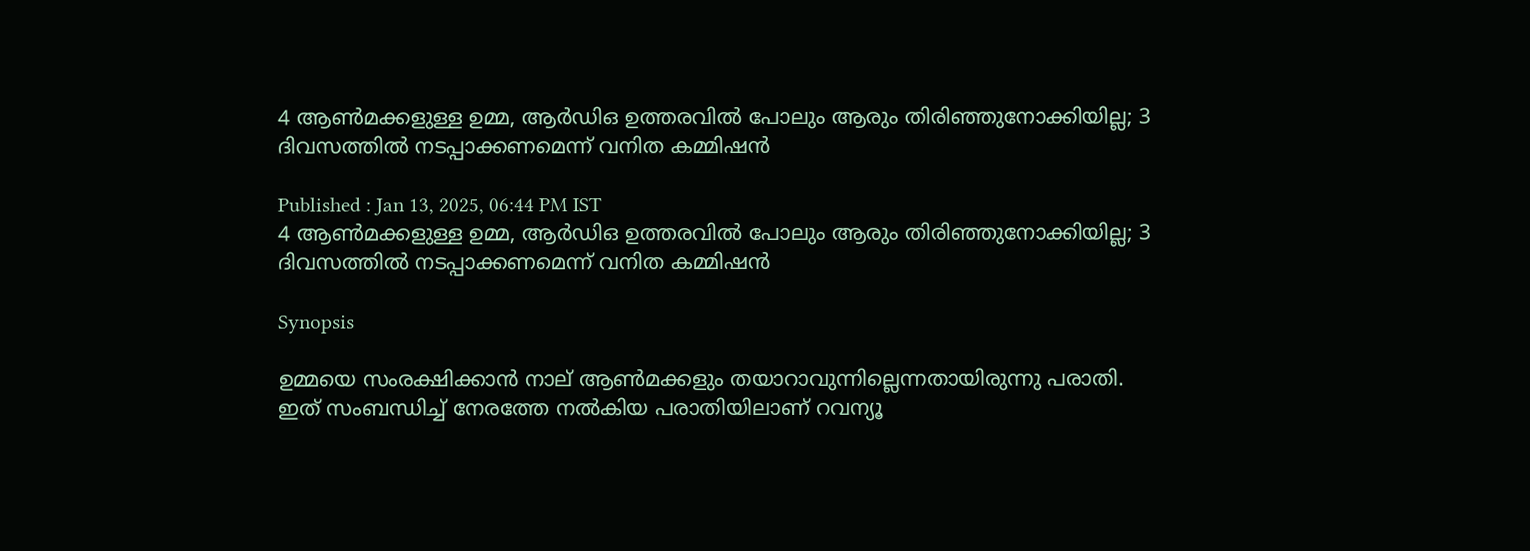4 ആൺമക്കളുള്ള ഉമ്മ, ആര്‍ഡിഒ ഉത്തരവിൽ പോലും ആരും തിരിഞ്ഞുനോക്കിയില്ല; 3 ദിവസത്തിൽ നടപ്പാക്കണമെന്ന് വനിത കമ്മിഷൻ

Published : Jan 13, 2025, 06:44 PM IST
4 ആൺമക്കളുള്ള ഉമ്മ, ആര്‍ഡിഒ ഉത്തരവിൽ പോലും ആരും തിരിഞ്ഞുനോക്കിയില്ല; 3 ദിവസത്തിൽ നടപ്പാക്കണമെന്ന് വനിത കമ്മിഷൻ

Synopsis

ഉമ്മയെ സംരക്ഷിക്കാന്‍ നാല് ആണ്‍മക്കളും തയാറാവുന്നില്ലെന്നതായിരുന്നു പരാതി. ഇത് സംബന്ധിച്ച് നേരത്തേ നല്‍കിയ പരാതിയിലാണ് റവന്യൂ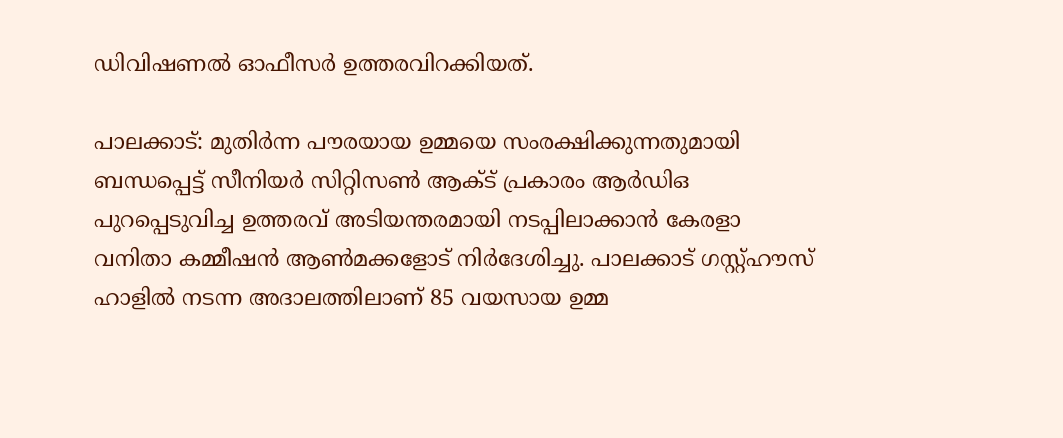ഡിവിഷണൽ ഓഫീസർ ഉത്തരവിറക്കിയത്.

പാലക്കാട്: മുതിര്‍ന്ന പൗരയായ ഉമ്മയെ സംരക്ഷിക്കുന്നതുമായി ബന്ധപ്പെട്ട് സീനിയര്‍ സിറ്റിസണ്‍ ആക്ട് പ്രകാരം ആര്‍ഡിഒ പുറപ്പെടുവിച്ച ഉത്തരവ് അടിയന്തരമായി നടപ്പിലാക്കാന്‍ കേരളാ വനിതാ കമ്മീഷന്‍ ആണ്‍മക്കളോട് നിര്‍ദേശിച്ചു. പാലക്കാട് ഗസ്റ്റ്ഹൗസ് ഹാളില്‍ നടന്ന അദാലത്തിലാണ് 85 വയസായ ഉമ്മ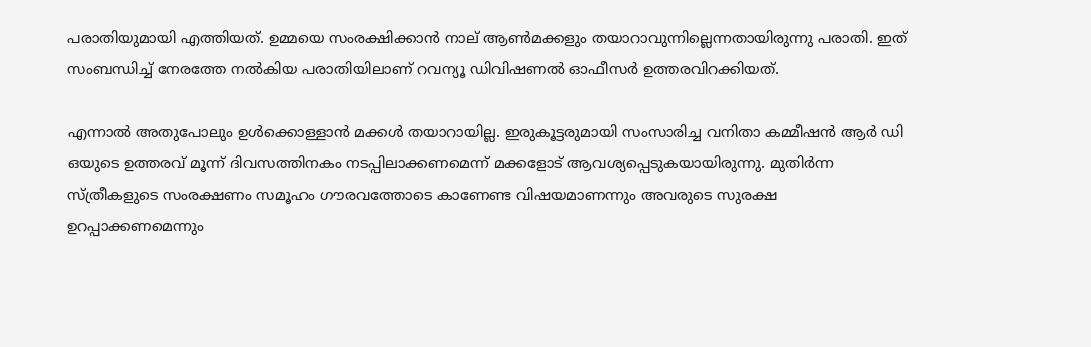പരാതിയുമായി എത്തിയത്. ഉമ്മയെ സംരക്ഷിക്കാന്‍ നാല് ആണ്‍മക്കളും തയാറാവുന്നില്ലെന്നതായിരുന്നു പരാതി. ഇത് സംബന്ധിച്ച് നേരത്തേ നല്‍കിയ പരാതിയിലാണ് റവന്യൂ ഡിവിഷണൽ ഓഫീസർ ഉത്തരവിറക്കിയത്.

എന്നാല്‍ അതുപോലും ഉള്‍ക്കൊള്ളാന്‍ മക്കള്‍ തയാറായില്ല. ഇരുകൂട്ടരുമായി സംസാരിച്ച വനിതാ കമ്മീഷന്‍ ആര്‍ ഡി ഒയുടെ ഉത്തരവ് മൂന്ന് ദിവസത്തിനകം നടപ്പിലാക്കണമെന്ന് മക്കളോട് ആവശ്യപ്പെടുകയായിരുന്നു. മുതിര്‍ന്ന സ്ത്രീകളുടെ സംരക്ഷണം സമൂഹം ഗൗരവത്തോടെ കാണേണ്ട വിഷയമാണന്നും അവരുടെ സുരക്ഷ ഉറപ്പാക്കണമെന്നും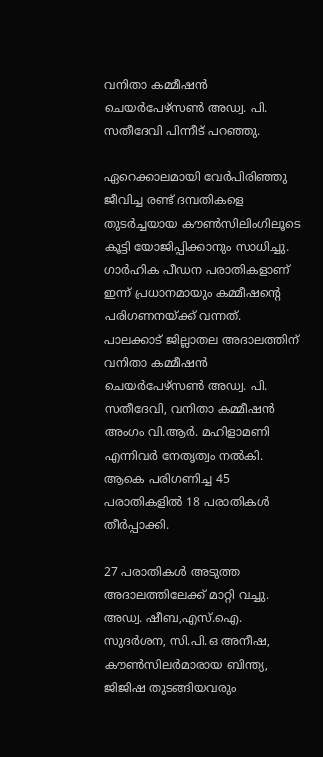വനിതാ കമ്മീഷന്‍ ചെയര്‍പേഴ്‌സണ്‍ അഡ്വ. പി. സതീദേവി പിന്നീട് പറഞ്ഞു.

ഏറെക്കാലമായി വേര്‍പിരിഞ്ഞു ജീവിച്ച രണ്ട് ദമ്പതികളെ തുടര്‍ച്ചയായ കൗണ്‍സിലിംഗിലൂടെ കൂട്ടി യോജിപ്പിക്കാനും സാധിച്ചു. ഗാര്‍ഹിക പീഡന പരാതികളാണ് ഇന്ന് പ്രധാനമായും കമ്മീഷന്റെ പരിഗണനയ്ക്ക് വന്നത്. പാലക്കാട് ജില്ലാതല അദാലത്തിന് വനിതാ കമ്മീഷന്‍ ചെയര്‍പേഴ്‌സണ്‍ അഡ്വ. പി. സതീദേവി, വനിതാ കമ്മീഷന്‍ അംഗം വി.ആര്‍. മഹിളാമണി എന്നിവര്‍ നേതൃത്വം നല്‍കി. ആകെ പരിഗണിച്ച 45 പരാതികളില്‍ 18 പരാതികള്‍ തീര്‍പ്പാക്കി.

27 പരാതികള്‍ അടുത്ത അദാലത്തിലേക്ക് മാറ്റി വച്ചു. അഡ്വ. ഷീബ,എസ്.ഐ. സുദര്‍ശന, സി.പി.ഒ അനീഷ, കൗണ്‍സിലര്‍മാരായ ബിന്ത്യ, ജിജിഷ തുടങ്ങിയവരും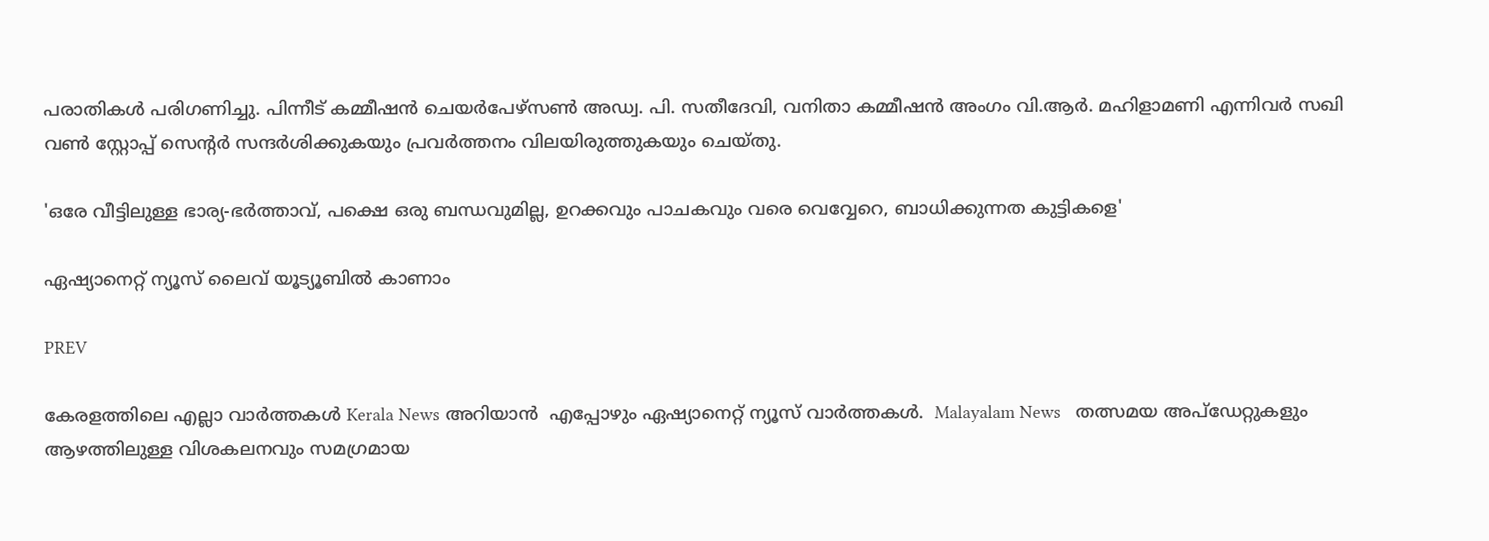പരാതികള്‍ പരിഗണിച്ചു. പിന്നീട് കമ്മീഷന്‍ ചെയര്‍പേഴ്‌സണ്‍ അഡ്വ. പി. സതീദേവി, വനിതാ കമ്മീഷന്‍ അംഗം വി.ആര്‍. മഹിളാമണി എന്നിവര്‍ സഖി വണ്‍ സ്റ്റോപ്പ് സെന്റര്‍ സന്ദര്‍ശിക്കുകയും പ്രവര്‍ത്തനം വിലയിരുത്തുകയും ചെയ്തു.

'ഒരേ വീട്ടിലുള്ള ഭാര്യ-ഭർത്താവ്, പക്ഷെ ഒരു ബന്ധവുമില്ല, ഉറക്കവും പാചകവും വരെ വെവ്വേറെ, ബാധിക്കുന്നത കുട്ടികളെ'

ഏഷ്യാനെറ്റ് ന്യൂസ് ലൈവ് യൂട്യൂബിൽ കാണാം

PREV

കേരളത്തിലെ എല്ലാ വാർത്തകൾ Kerala News അറിയാൻ  എപ്പോഴും ഏഷ്യാനെറ്റ് ന്യൂസ് വാർത്തകൾ.  Malayalam News   തത്സമയ അപ്‌ഡേറ്റുകളും ആഴത്തിലുള്ള വിശകലനവും സമഗ്രമായ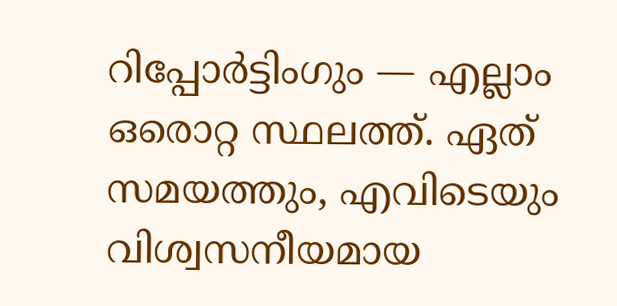റിപ്പോർട്ടിംഗും — എല്ലാം ഒരൊറ്റ സ്ഥലത്ത്. ഏത് സമയത്തും, എവിടെയും വിശ്വസനീയമായ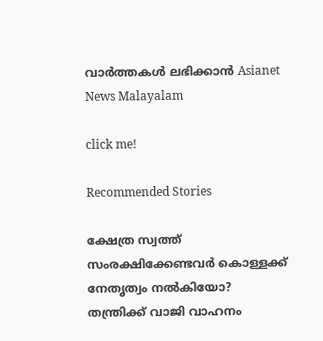വാർത്തകൾ ലഭിക്കാൻ Asianet News Malayalam

click me!

Recommended Stories

ക്ഷേത്ര സ്വത്ത് സംരക്ഷിക്കേണ്ടവർ കൊള്ളക്ക് നേതൃത്വം നൽകിയോ? തന്ത്രിക്ക് വാജി വാഹനം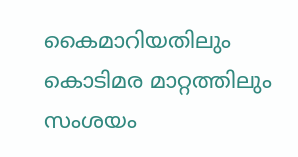കൈമാറിയതിലും കൊടിമര മാറ്റത്തിലും സംശയം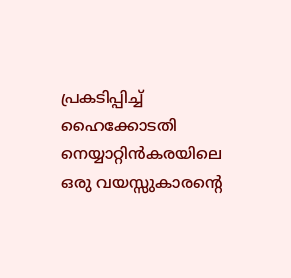പ്രകടിപ്പിച്ച് ഹൈക്കോടതി
നെയ്യാറ്റിൻകരയിലെ ഒരു വയസ്സുകാരന്റെ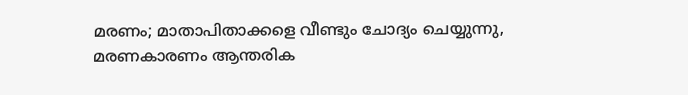മരണം; മാതാപിതാക്കളെ വീണ്ടും ചോദ്യം ചെയ്യുന്നു, മരണകാരണം ആന്തരിക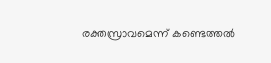രക്തസ്രാവമെന്ന് കണ്ടെത്തൽ